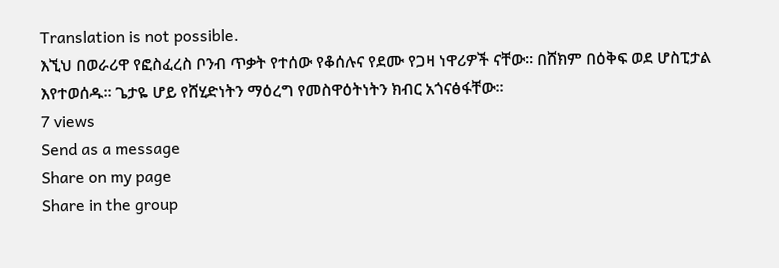Translation is not possible.
እኚህ በወራሪዋ የፎስፈረስ ቦንብ ጥቃት የተሰው የቆሰሉና የደሙ የጋዛ ነዋሪዎች ናቸው። በሸክም በዕቅፍ ወደ ሆስፒታል እየተወሰዱ። ጌታዬ ሆይ የሸሂድነትን ማዕረግ የመስዋዕትነትን ክብር አጎናፅፋቸው።
7 views
Send as a message
Share on my page
Share in the group